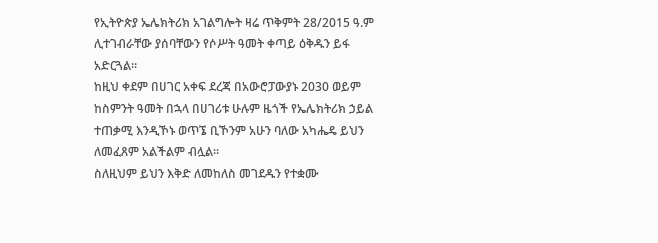የኢትዮጵያ ኤሌክትሪክ አገልግሎት ዛሬ ጥቅምት 28/2015 ዓ.ም ሊተገብራቸው ያሰባቸውን የሶሥት ዓመት ቀጣይ ዕቅዱን ይፋ አድርጓል።
ከዚህ ቀደም በሀገር አቀፍ ደረጃ በአውሮፓውያኑ 2030 ወይም ከስምንት ዓመት በኋላ በሀገሪቱ ሁሉም ዜጎች የኤሌክትሪክ ኃይል ተጠቃሚ እንዲኾኑ ወጥኜ ቢኾንም አሁን ባለው አካሔዴ ይህን ለመፈጸም አልችልም ብሏል።
ስለዚህም ይህን እቅድ ለመከለስ መገደዱን የተቋሙ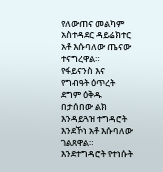የለውጠና መልካም አስተዳደር ዳይሬክተር አቶ እሱባለው ጤናው ተናግረዋል።
የፋይናንስ እና የግብዓት ዕጥረት ደግም ዕቅዱ በታሰበው ልክ እንዳይጓዝ ተግዳሮት እንደኾነ አቶ እሱባለው ገልጸዋል።
እንደተግዳሮት የተነሱት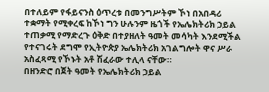በተለይም የፋይናንስ ዕጥረቱ በመንግሥትም ኾነ በአበዳሪ ተቋማት የሚቀረፍ ከኾነ ግን ሁሉንም ዜጎች የኤሌክትሪክ ኃይል ተጠቃሚ የማድረጉ ዕቅድ በተያዘለት ዓመት መሳካት እንደሚችል የተናገሩት ደግሞ የኢትዮጵያ ኤሌክትሪክ አገልግሎት ዋና ሥራ አስፈጻሚ የኾኑት አቶ ሽፈራው ተሊላ ናቸው።
በዘንድሮ በጀት ዓመት የኤሌክትሪክ ኃይል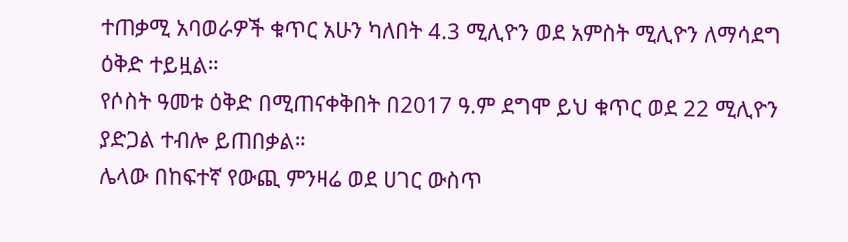ተጠቃሚ አባወራዎች ቁጥር አሁን ካለበት 4.3 ሚሊዮን ወደ አምስት ሚሊዮን ለማሳደግ ዕቅድ ተይዟል።
የሶስት ዓመቱ ዕቅድ በሚጠናቀቅበት በ2017 ዓ.ም ደግሞ ይህ ቁጥር ወደ 22 ሚሊዮን ያድጋል ተብሎ ይጠበቃል።
ሌላው በከፍተኛ የውጪ ምንዛሬ ወደ ሀገር ውስጥ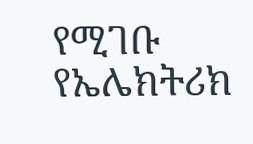የሚገቡ የኤሌክትሪክ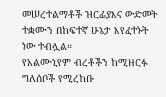መሠረተልማቶች ዝርፊያእና ውድመት ተቋሙን በከፍተኛ ሁኔታ እየፈተኑት ነው ተብሏል።
የአልሙኒየም ብረቶችን ከሚዘርፉ ግለሰቦች የሚረከቡ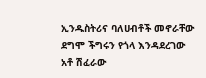ኢንዱስትሪና ባለሀብቶች መኖራቸው ደግሞ ችግሩን የጎላ እንዳደረገው አቶ ሽፈራው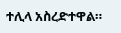ተሊላ አስረድተዋል።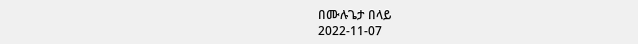በሙሉጌታ በላይ
2022-11-07